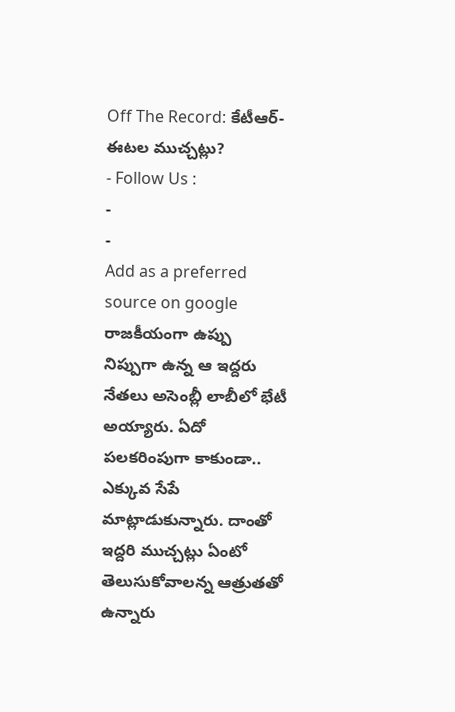Off The Record: కేటీఆర్-ఈటల ముచ్చట్లు?
- Follow Us :
-
-
Add as a preferred
source on google
రాజకీయంగా ఉప్పు నిప్పుగా ఉన్న ఆ ఇద్దరు నేతలు అసెంబ్లీ లాబీలో భేటీ అయ్యారు. ఏదో పలకరింపుగా కాకుండా.. ఎక్కువ సేపే మాట్లాడుకున్నారు. దాంతో ఇద్దరి ముచ్చట్లు ఏంటో తెలుసుకోవాలన్న ఆత్రుతతో ఉన్నారు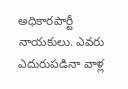అధికారపార్టీ నాయకులు. ఎవరు ఎదురుపడినా వాళ్ల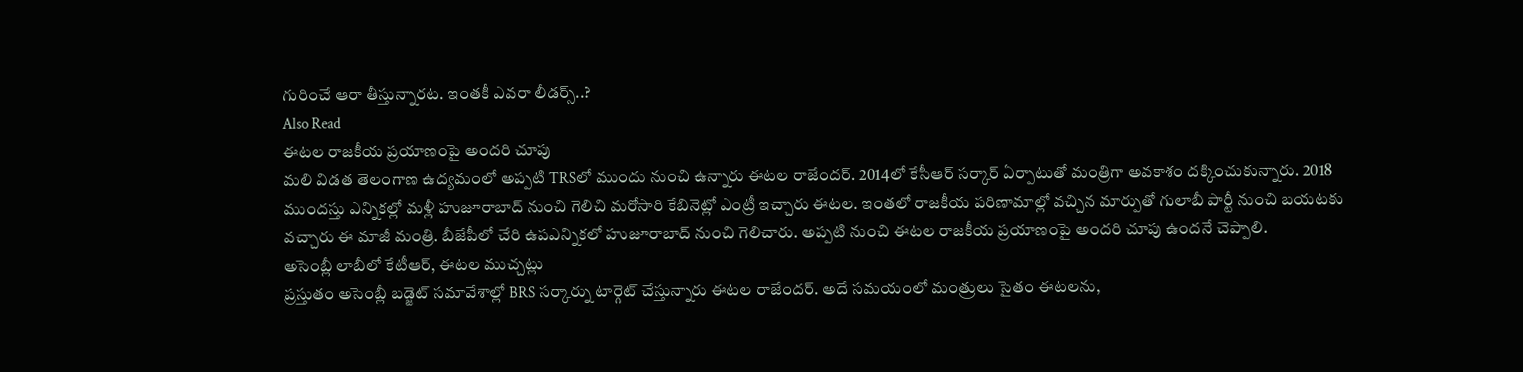గురించే ఆరా తీస్తున్నారట. ఇంతకీ ఎవరా లీడర్స్..?
Also Read
ఈటల రాజకీయ ప్రయాణంపై అందరి చూపు
మలి విడత తెలంగాణ ఉద్యమంలో అప్పటి TRSలో ముందు నుంచి ఉన్నారు ఈటల రాజేందర్. 2014లో కేసీఆర్ సర్కార్ ఏర్పాటుతో మంత్రిగా అవకాశం దక్కించుకున్నారు. 2018 ముందస్తు ఎన్నికల్లో మళ్లీ హుజూరాబాద్ నుంచి గెలిచి మరోసారి కేబినెట్లో ఎంట్రీ ఇచ్చారు ఈటల. ఇంతలో రాజకీయ పరిణామాల్లో వచ్చిన మార్పుతో గులాబీ పార్టీ నుంచి బయటకు వచ్చారు ఈ మాజీ మంత్రి. బీజేపీలో చేరి ఉపఎన్నికలో హుజూరాబాద్ నుంచి గెలిచారు. అప్పటి నుంచి ఈటల రాజకీయ ప్రయాణంపై అందరి చూపు ఉందనే చెప్పాలి.
అసెంబ్లీ లాబీలో కేటీఆర్, ఈటల ముచ్చట్లు
ప్రస్తుతం అసెంబ్లీ బడ్జెట్ సమావేశాల్లో BRS సర్కార్ను టార్గెట్ చేస్తున్నారు ఈటల రాజేందర్. అదే సమయంలో మంత్రులు సైతం ఈటలను,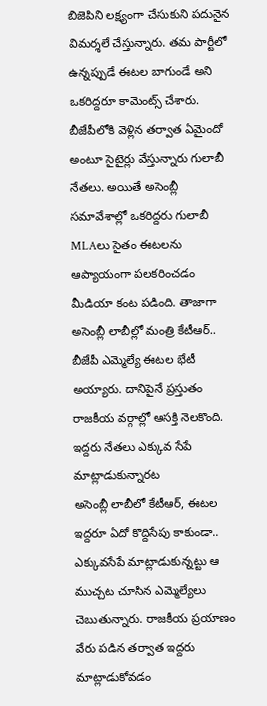బిజెపిని లక్ష్యంగా చేసుకుని పదునైన విమర్శలే చేస్తున్నారు. తమ పార్టీలో ఉన్నప్పుడే ఈటల బాగుండే అని ఒకరిద్దరూ కామెంట్స్ చేశారు. బీజేపీలోకి వెళ్లిన తర్వాత ఏమైందో అంటూ సైటైర్లు వేస్తున్నారు గులాబీ నేతలు. అయితే అసెంబ్లీ సమావేశాల్లో ఒకరిద్దరు గులాబీ MLAలు సైతం ఈటలను ఆప్యాయంగా పలకరించడం మీడియా కంట పడింది. తాజాగా అసెంబ్లీ లాబీల్లో మంత్రి కేటీఆర్.. బీజేపీ ఎమ్మెల్యే ఈటల భేటీ అయ్యారు. దానిపైనే ప్రస్తుతం రాజకీయ వర్గాల్లో ఆసక్తి నెలకొంది.
ఇద్దరు నేతలు ఎక్కువ సేపే మాట్లాడుకున్నారట
అసెంబ్లీ లాబీలో కేటీఆర్, ఈటల ఇద్దరూ ఏదో కొద్దిసేపు కాకుండా.. ఎక్కువసేపే మాట్లాడుకున్నట్టు ఆ ముచ్చట చూసిన ఎమ్మెల్యేలు చెబుతున్నారు. రాజకీయ ప్రయాణం వేరు పడిన తర్వాత ఇద్దరు మాట్లాడుకోవడం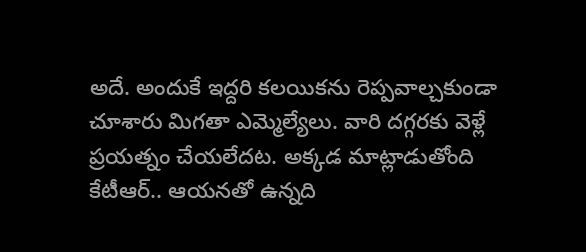అదే. అందుకే ఇద్దరి కలయికను రెప్పవాల్చకుండా చూశారు మిగతా ఎమ్మెల్యేలు. వారి దగ్గరకు వెళ్లే ప్రయత్నం చేయలేదట. అక్కడ మాట్లాడుతోంది కేటీఆర్.. ఆయనతో ఉన్నది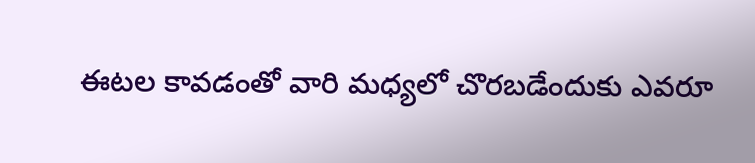ఈటల కావడంతో వారి మధ్యలో చొరబడేందుకు ఎవరూ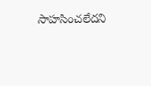సాహసించలేదని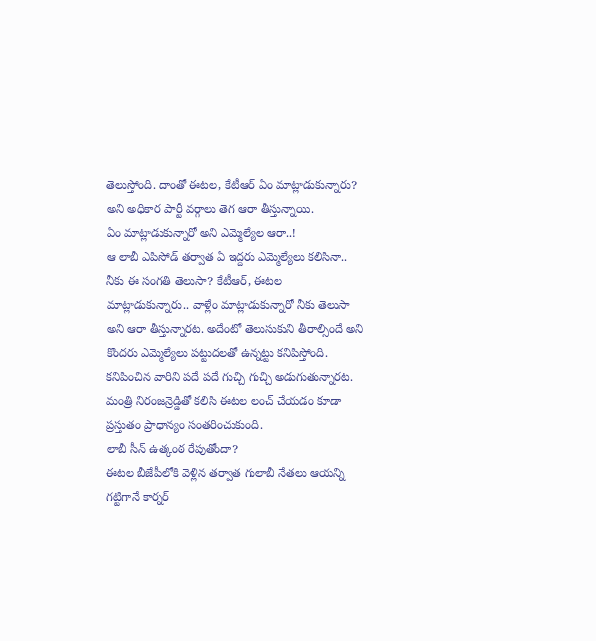తెలుస్తోంది. దాంతో ఈటల, కేటీఆర్ ఏం మాట్లాడుకున్నారు? అని అధికార పార్టీ వర్గాలు తెగ ఆరా తీస్తున్నాయి.
ఏం మాట్లాడుకున్నారో అని ఎమ్మెల్యేల ఆరా..!
ఆ లాబీ ఎపిసోడ్ తర్వాత ఏ ఇద్దరు ఎమ్మెల్యేలు కలిసినా.. నీకు ఈ సంగతి తెలుసా? కేటీఆర్, ఈటల మాట్లాడుకున్నారు.. వాళ్లేం మాట్లాడుకున్నారో నీకు తెలుసా అని ఆరా తీస్తున్నారట. అదేంటో తెలుసుకుని తీరాల్సిందే అని కొందరు ఎమ్మెల్యేలు పట్టుదలతో ఉన్నట్టు కనిపిస్తోంది. కనిపించిన వారిని పదే పదే గుచ్చి గుచ్చి అడుగుతున్నారట. మంత్రి నిరంజన్రెడ్డితో కలిసి ఈటల లంచ్ చేయడం కూడా ప్రస్తుతం ప్రాధాన్యం సంతరించుకుంది.
లాబీ సీన్ ఉత్కంఠ రేపుతోందా?
ఈటల బీజేపీలోకి వెళ్లిన తర్వాత గులాబీ నేతలు ఆయన్ని గట్టిగానే కార్నర్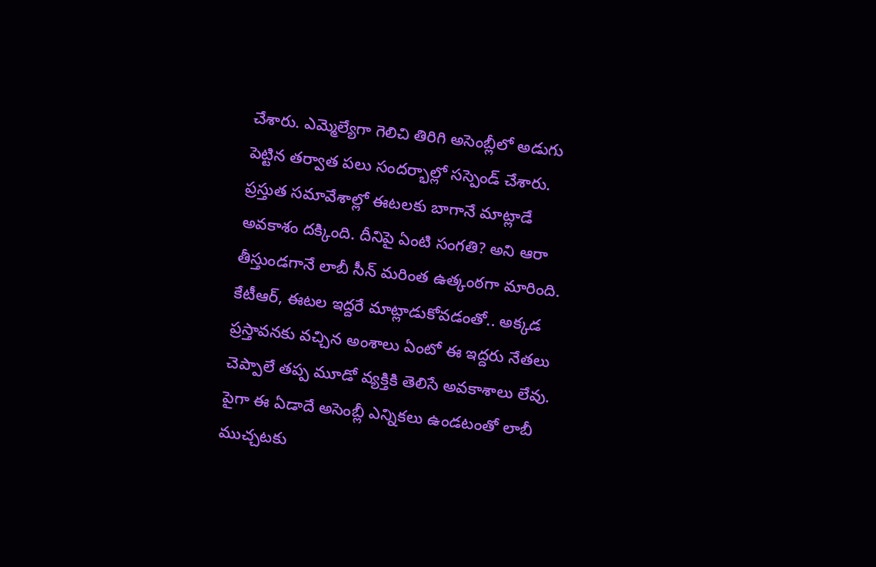చేశారు. ఎమ్మెల్యేగా గెలిచి తిరిగి అసెంబ్లీలో అడుగు పెట్టిన తర్వాత పలు సందర్భాల్లో సస్పెండ్ చేశారు. ప్రస్తుత సమావేశాల్లో ఈటలకు బాగానే మాట్లాడే అవకాశం దక్కింది. దీనిపై ఏంటి సంగతి? అని ఆరా తీస్తుండగానే లాబీ సీన్ మరింత ఉత్కంఠగా మారింది. కేటీఆర్, ఈటల ఇద్దరే మాట్లాడుకోవడంతో.. అక్కడ ప్రస్తావనకు వచ్చిన అంశాలు ఏంటో ఈ ఇద్దరు నేతలు చెప్పాలే తప్ప మూడో వ్యక్తికి తెలిసే అవకాశాలు లేవు. పైగా ఈ ఏడాదే అసెంబ్లీ ఎన్నికలు ఉండటంతో లాబీ ముచ్చటకు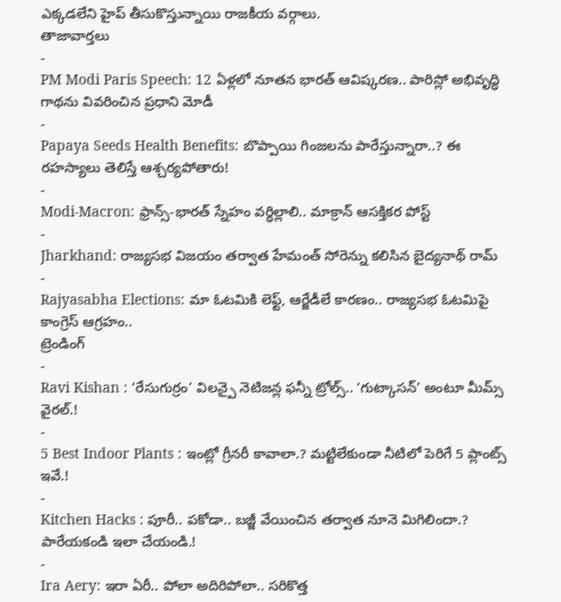ఎక్కడలేని హైప్ తీసుకొస్తున్నాయి రాజకీయ వర్గాలు.
తాజావార్తలు
-
PM Modi Paris Speech: 12 ఏళ్లలో నూతన భారత్ ఆవిష్కరణ.. పారిస్లో అభివృద్ధి గాథను వివరించిన ప్రధాని మోడీ
-
Papaya Seeds Health Benefits: బొప్పాయి గింజలను పారేస్తున్నారా..? ఈ రహస్యాలు తెలిస్తే ఆశ్చర్యపోతారు!
-
Modi-Macron: ఫ్రాన్స్-భారత్ స్నేహం వర్ధిల్లాలి.. మాక్రాన్ ఆసక్తికర పోస్ట్
-
Jharkhand: రాజ్యసభ విజయం తర్వాత హేమంత్ సోరెన్ను కలిసిన బైద్యనాథ్ రామ్
-
Rajyasabha Elections: మా ఓటమికి లెఫ్ట్, ఆర్జేడీలే కారణం.. రాజ్యసభ ఓటమిపై కాంగ్రెస్ ఆగ్రహం..
ట్రెండింగ్
-
Ravi Kishan : ‘రేసుగుర్రం’ విలన్పై నెటిజన్ల ఫన్నీ ట్రోల్స్.. ‘గుట్కాసన్’ అంటూ మీమ్స్ వైరల్.!
-
5 Best Indoor Plants : ఇంట్లో గ్రీనరీ కావాలా.? మట్టిలేకుండా నీటిలో పెరిగే 5 ప్లాంట్స్ ఇవే.!
-
Kitchen Hacks : పూరీ.. పకోడా.. బజ్జీ వేయించిన తర్వాత నూనె మిగిలిందా.? పారేయకండి ఇలా చేయండి.!
-
Ira Aery: ఇరా ఏరీ.. పోలా అదిరిపోలా.. సరికొత్త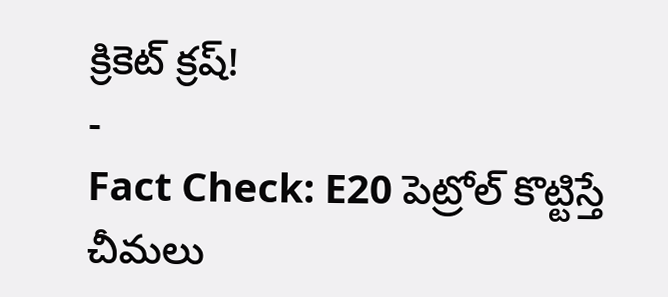క్రికెట్ క్రష్!
-
Fact Check: E20 పెట్రోల్ కొట్టిస్తే చీమలు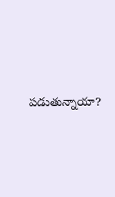పడుతున్నాయా?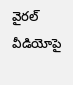వైరల్ వీడియోపై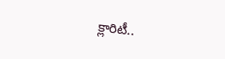క్లారిటీ..